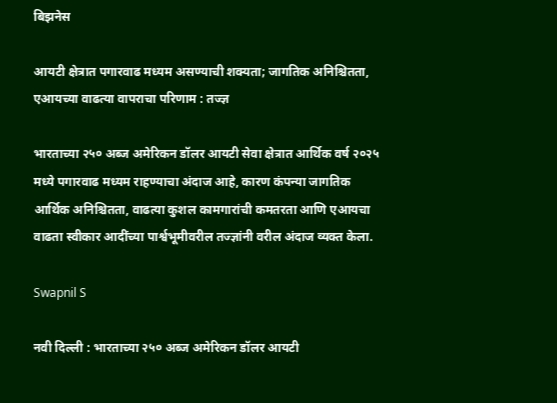बिझनेस

आयटी क्षेत्रात पगारवाढ मध्यम असण्याची शक्यता; जागतिक अनिश्चितता, एआयच्या वाढत्या वापराचा परिणाम : तज्ज्ञ

भारताच्या २५० अब्ज अमेरिकन डॉलर आयटी सेवा क्षेत्रात आर्थिक वर्ष २०२५ मध्ये पगारवाढ मध्यम राहण्याचा अंदाज आहे, कारण कंपन्या जागतिक आर्थिक अनिश्चितता, वाढत्या कुशल कामगारांची कमतरता आणि एआयचा वाढता स्वीकार आदींच्या पार्श्वभूमीवरील तज्ज्ञांनी वरील अंदाज व्यक्त केला.

Swapnil S

नवी दिल्ली : भारताच्या २५० अब्ज अमेरिकन डॉलर आयटी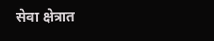सेवा क्षेत्रात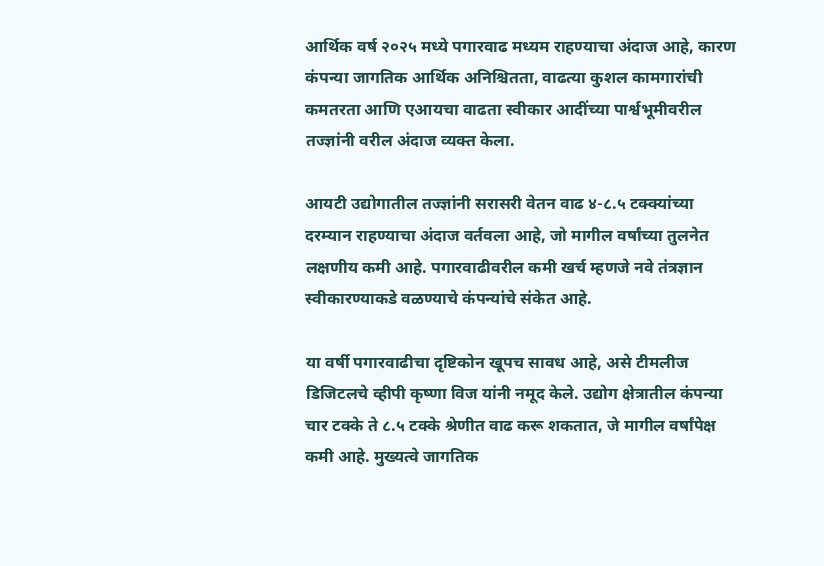आर्थिक वर्ष २०२५ मध्ये पगारवाढ मध्यम राहण्याचा अंदाज आहे, कारण कंपन्या जागतिक आर्थिक अनिश्चितता, वाढत्या कुशल कामगारांची कमतरता आणि एआयचा वाढता स्वीकार आदींच्या पार्श्वभूमीवरील तज्ज्ञांनी वरील अंदाज व्यक्त केला.

आयटी उद्योगातील तज्ज्ञांनी सरासरी वेतन वाढ ४-८.५ टक्क्यांच्या दरम्यान राहण्याचा अंदाज वर्तवला आहे, जो मागील वर्षांच्या तुलनेत लक्षणीय कमी आहे. पगारवाढीवरील कमी खर्च म्हणजे नवे तंत्रज्ञान स्वीकारण्याकडे वळण्याचे कंपन्यांचे संकेत आहे.

या वर्षी पगारवाढीचा दृष्टिकोन खूपच सावध आहे, असे टीमलीज डिजिटलचे व्हीपी कृष्णा विज यांनी नमूद केले. उद्योग क्षेत्रातील कंपन्या चार टक्के ते ८.५ टक्के श्रेणीत वाढ करू शकतात, जे मागील वर्षांपेक्ष कमी आहे. मुख्यत्वे जागतिक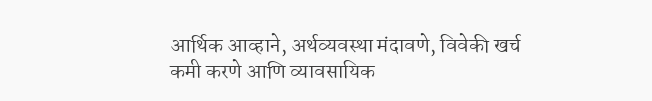आर्थिक आव्हाने, अर्थव्यवस्था मंदावणे, विवेकी खर्च कमी करणे आणि व्यावसायिक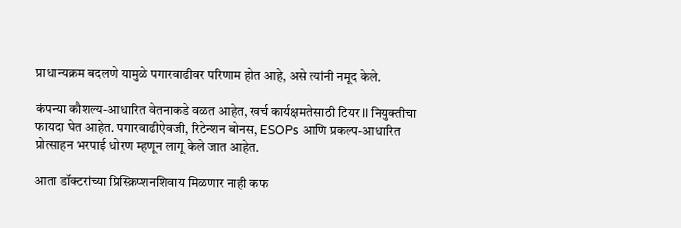प्राधान्यक्रम बदलणे यामुळे पगारवाढीवर परिणाम होत आहे, असे त्यांनी नमूद केले.

कंपन्या कौशल्य-आधारित वेतनाकडे वळत आहेत, खर्च कार्यक्षमतेसाठी टियर II नियुक्तीचा फायदा घेत आहेत. पगारवाढीऐवजी, रिटेन्शन बोनस, ESOPs आणि प्रकल्प-आधारित प्रोत्साहन भरपाई धोरण म्हणून लागू केले जात आहेत.

आता डॉक्टरांच्या प्रिस्क्रिप्शनशिवाय मिळणार नाही कफ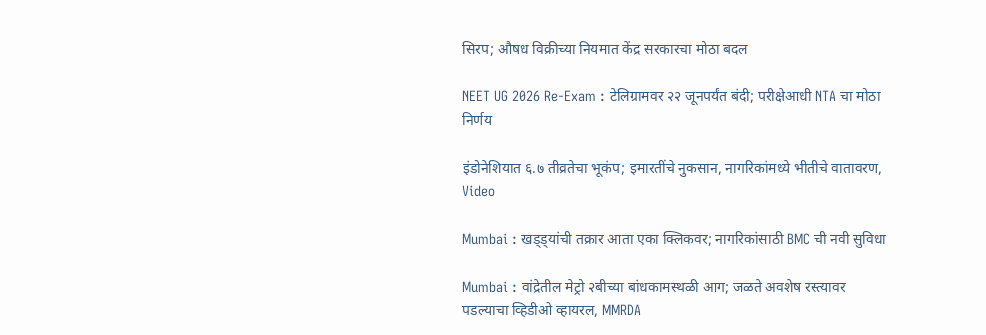सिरप; औषध विक्रीच्या नियमात केंद्र सरकारचा मोठा बदल

NEET UG 2026 Re-Exam : टेलिग्रामवर २२ जूनपर्यंत बंदी; परीक्षेआधी NTA चा मोठा निर्णय

इंडोनेशियात ६.७ तीव्रतेचा भूकंप; इमारतींचे नुकसान, नागरिकांमध्ये भीतीचे वातावरण, Video

Mumbai : खड्ड्यांची तक्रार आता एका क्लिकवर; नागरिकांसाठी BMC ची नवी सुविधा

Mumbai : वांद्रेतील मेट्रो २बीच्या बांधकामस्थळी आग; जळते अवशेष रस्त्यावर पडल्याचा व्हिडीओ व्हायरल, MMRDA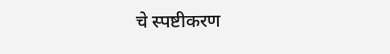चे स्पष्टीकरण